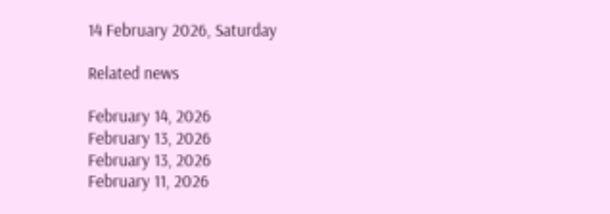14 February 2026, Saturday

Related news

February 14, 2026
February 13, 2026
February 13, 2026
February 11, 2026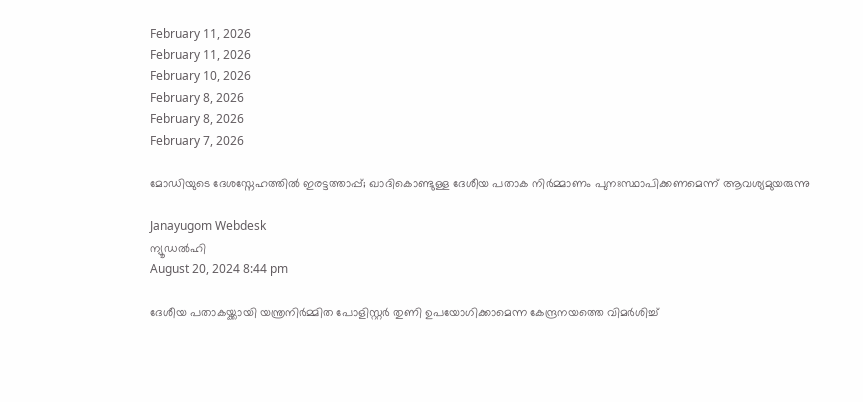February 11, 2026
February 11, 2026
February 10, 2026
February 8, 2026
February 8, 2026
February 7, 2026

മോഡിയുടെ ദേശസ്നേഹത്തില്‍ ഇരട്ടത്താപ്പ്; ഖാദികൊണ്ടുള്ള ദേശീയ പതാക നിര്‍മ്മാണം പുനഃസ്ഥാപിക്കണമെന്ന് ആവശ്യമുയരുന്നു

Janayugom Webdesk
ന്യൂഡല്‍ഹി
August 20, 2024 8:44 pm

ദേശീയ പതാകയ്ക്കായി യന്ത്രനിര്‍മ്മിത പോളിസ്റ്റര്‍ തുണി ഉപയോഗിക്കാമെന്ന കേന്ദ്രനയത്തെ വിമര്‍ശിച്ച്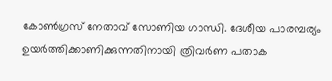കോണ്‍ഗ്രസ് നേതാവ് സോണിയ ഗാന്ധി. ദേശീയ പാരമ്പര്യം ഉയര്‍ത്തിക്കാണിക്കുന്നതിനായി ത്രിവര്‍ണ പതാക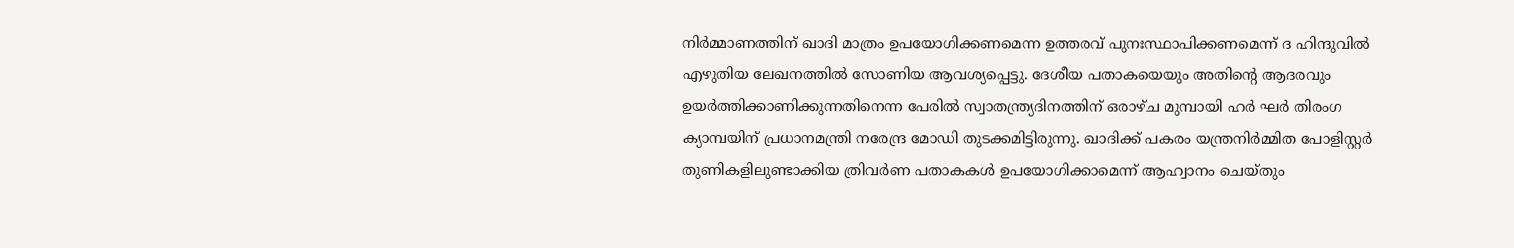നിര്‍മ്മാണത്തിന് ഖാദി മാത്രം ഉപയോഗിക്കണമെന്ന ഉത്തരവ് പുനഃസ്ഥാപിക്കണമെന്ന് ദ ഹിന്ദുവില്‍ എഴുതിയ ലേഖനത്തില്‍ സോണിയ ആവശ്യപ്പെട്ടു. ദേശീയ പതാകയെയും അതിന്റെ ആദരവും ഉയര്‍ത്തിക്കാണിക്കുന്നതിനെന്ന പേരില്‍ സ്വാതന്ത്ര്യദിനത്തിന് ഒരാഴ്ച മുമ്പായി ഹര്‍ ഘര്‍ തിരംഗ ക്യാമ്പയിന് പ്രധാനമന്ത്രി നരേന്ദ്ര മോഡി തുടക്കമിട്ടിരുന്നു. ഖാദിക്ക് പകരം യന്ത്രനിര്‍മ്മിത പോളിസ്റ്റര്‍ തുണികളിലുണ്ടാക്കിയ ത്രിവര്‍ണ പതാകകള്‍ ഉപയോഗിക്കാമെന്ന് ആഹ്വാനം ചെയ്തും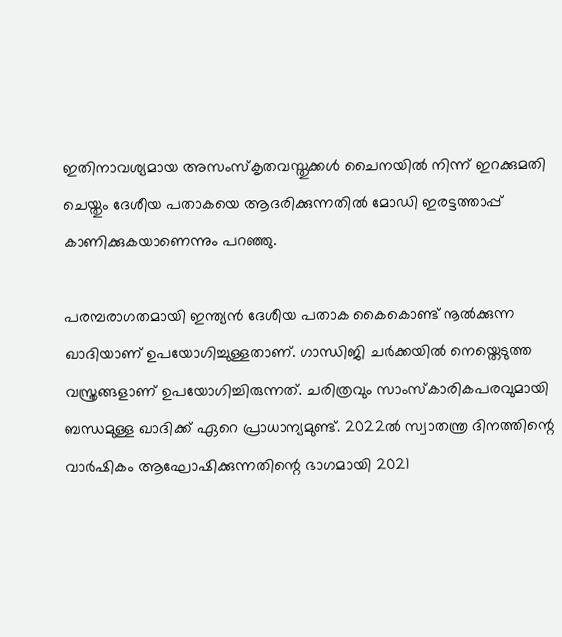ഇതിനാവശ്യമായ അസംസ്കൃതവസ്തുക്കള്‍ ചൈനയില്‍ നിന്ന് ഇറക്കുമതി ചെയ്തും ദേശീയ പതാകയെ ആദരിക്കുന്നതില്‍ മോഡി ഇരട്ടത്താപ്പ് കാണിക്കുകയാണെന്നും പറഞ്ഞു.

പരമ്പരാഗതമായി ഇന്ത്യന്‍ ദേശീയ പതാക കൈകൊണ്ട് നൂല്‍ക്കുന്ന ഖാദിയാണ് ഉപയോഗിച്ചുള്ളതാണ്. ഗാന്ധിജി ചര്‍ക്കയില്‍ നെയ്തെടുത്ത വസ്ത്രങ്ങളാണ് ഉപയോഗിച്ചിരുന്നത്. ചരിത്രവും സാംസ്കാരികപരവുമായി ബന്ധമുള്ള ഖാദിക്ക് ഏറെ പ്രാധാന്യമുണ്ട്. 2022ല്‍ സ്വാതന്ത്ര ദിനത്തിന്റെ വാര്‍ഷികം ആഘോഷിക്കുന്നതിന്റെ ഭാഗമായി 2021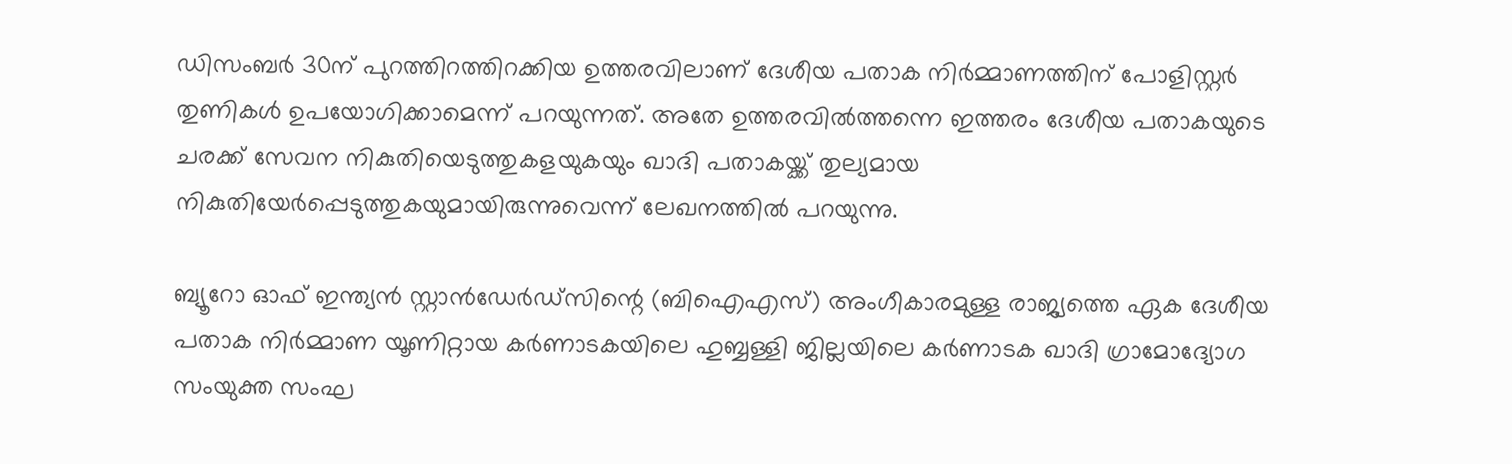ഡിസംബര്‍ 30ന് പുറത്തിറത്തിറക്കിയ ഉത്തരവിലാണ് ദേശീയ പതാക നിര്‍മ്മാണത്തിന് പോളിസ്റ്റര്‍ തുണികള്‍ ഉപയോഗിക്കാമെന്ന് പറയുന്നത്. അതേ ഉത്തരവില്‍ത്തന്നെ ഇത്തരം ദേശീയ പതാകയുടെ ചരക്ക് സേവന നികുതിയെടുത്തുകളയുകയും ഖാദി പതാകയ്ക്ക് തുല്യമായ നികുതിയേര്‍പ്പെടുത്തുകയുമായിരുന്നുവെന്ന് ലേഖനത്തില്‍ പറയുന്നു.

ബ്യൂറോ ഓഫ് ഇന്ത്യൻ സ്റ്റാൻഡേർഡ്‌സിന്റെ (ബിഐഎസ്) അംഗീകാരമുള്ള രാജ്യത്തെ ഏക ദേശീയ പതാക നിർമ്മാണ യൂണിറ്റായ കർണാടകയിലെ ഹുബ്ബള്ളി ജില്ലയിലെ കർണാടക ഖാദി ഗ്രാമോദ്യോഗ സംയുക്ത സംഘ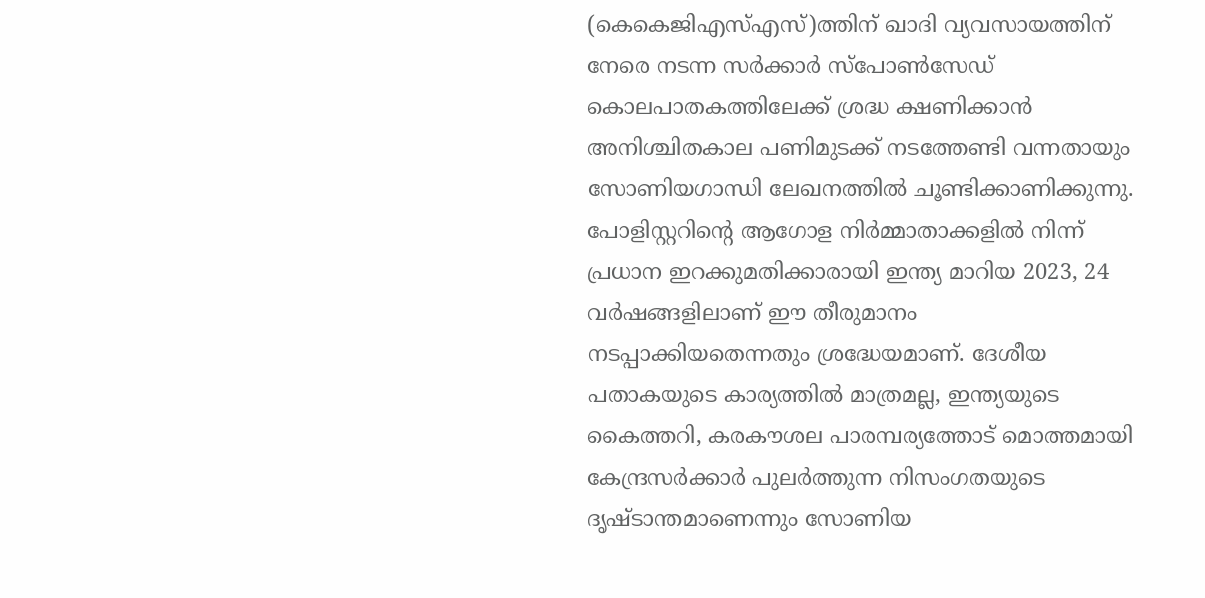(കെകെജിഎസ്എസ്)ത്തിന് ഖാദി വ്യവസായത്തിന് നേരെ നടന്ന സര്‍ക്കാര്‍ സ്പോണ്‍സേഡ് കൊലപാതകത്തിലേക്ക് ശ്രദ്ധ ക്ഷണിക്കാൻ അനിശ്ചിതകാല പണിമുടക്ക് നടത്തേണ്ടി വന്നതായും സോണിയഗാന്ധി ലേഖനത്തില്‍ ചൂണ്ടിക്കാണിക്കുന്നു. പോളിസ്റ്ററിന്റെ ആഗോള നിര്‍മ്മാതാക്കളില്‍ നിന്ന് പ്രധാന ഇറക്കുമതിക്കാരായി ഇന്ത്യ മാറിയ 2023, 24 വര്‍ഷങ്ങളിലാണ് ഈ തീരുമാനം നടപ്പാക്കിയതെന്നതും ശ്രദ്ധേയമാണ്. ദേശീയ പതാകയുടെ കാര്യത്തില്‍ മാത്രമല്ല, ഇന്ത്യയുടെ കൈത്തറി, കരകൗശല പാരമ്പര്യത്തോട് മൊത്തമായി കേന്ദ്രസര്‍ക്കാര്‍ പുലര്‍ത്തുന്ന നിസംഗതയുടെ ദൃഷ്ടാന്തമാണെന്നും സോണിയ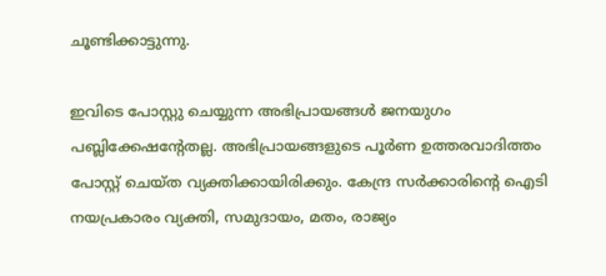ചൂണ്ടിക്കാട്ടുന്നു.

ഇവിടെ പോസ്റ്റു ചെയ്യുന്ന അഭിപ്രായങ്ങള്‍ ജനയുഗം പബ്ലിക്കേഷന്റേതല്ല. അഭിപ്രായങ്ങളുടെ പൂര്‍ണ ഉത്തരവാദിത്തം പോസ്റ്റ് ചെയ്ത വ്യക്തിക്കായിരിക്കും. കേന്ദ്ര സര്‍ക്കാരിന്റെ ഐടി നയപ്രകാരം വ്യക്തി, സമുദായം, മതം, രാജ്യം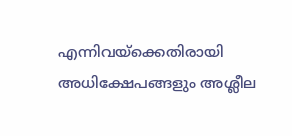എന്നിവയ്‌ക്കെതിരായി അധിക്ഷേപങ്ങളും അശ്ലീല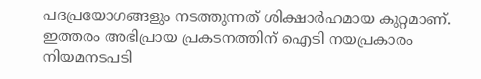പദപ്രയോഗങ്ങളും നടത്തുന്നത് ശിക്ഷാര്‍ഹമായ കുറ്റമാണ്. ഇത്തരം അഭിപ്രായ പ്രകടനത്തിന് ഐടി നയപ്രകാരം നിയമനടപടി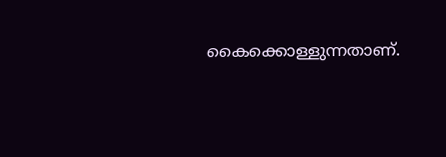കൈക്കൊള്ളുന്നതാണ്.